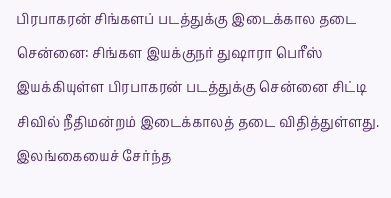பிரபாகரன் சிங்களப் படத்துக்கு இடைக்கால தடை
சென்னை: சிங்கள இயக்குநர் துஷாரா பெரீஸ் இயக்கியுள்ள பிரபாகரன் படத்துக்கு சென்னை சிட்டி சிவில் நீதிமன்றம் இடைக்காலத் தடை விதித்துள்ளது.
இலங்கையைச் சேர்ந்த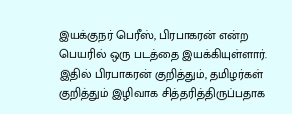இயக்குநர் பெரீஸ், பிரபாகரன் என்ற பெயரில் ஒரு படத்தை இயக்கியுள்ளார். இதில் பிரபாகரன் குறித்தும், தமிழர்கள் குறித்தும் இழிவாக சித்தரித்திருப்பதாக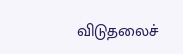விடுதலைச்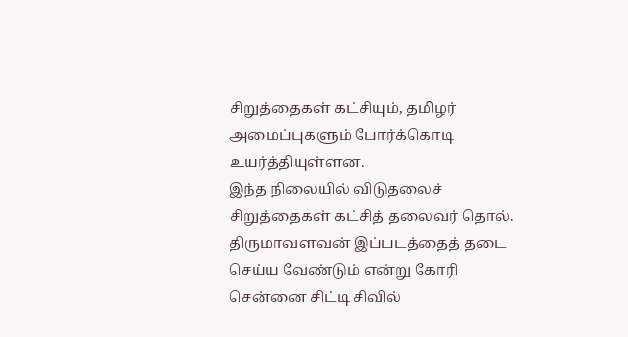சிறுத்தைகள் கட்சியும், தமிழர் அமைப்புகளும் போர்க்கொடி உயர்த்தியுள்ளன.
இந்த நிலையில் விடுதலைச் சிறுத்தைகள் கட்சித் தலைவர் தொல். திருமாவளவன் இப்படத்தைத் தடை செய்ய வேண்டும் என்று கோரி
சென்னை சிட்டி சிவில்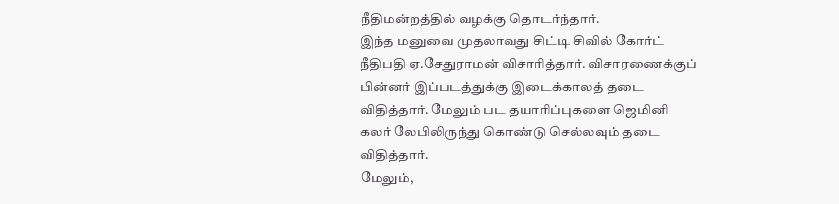நீதிமன்றத்தில் வழக்கு தொடர்ந்தார்.
இந்த மனுவை முதலாவது சிட்டி சிவில் கோர்ட் நீதிபதி ஏ.சேதுராமன் விசாரித்தார். விசாரணைக்குப் பின்னர் இப்படத்துக்கு இடைக்காலத் தடை விதித்தார். மேலும் பட தயாரிப்புகளை ஜெமினி கலர் லேபிலிருந்து கொண்டு செல்லவும் தடை விதித்தார்.
மேலும்,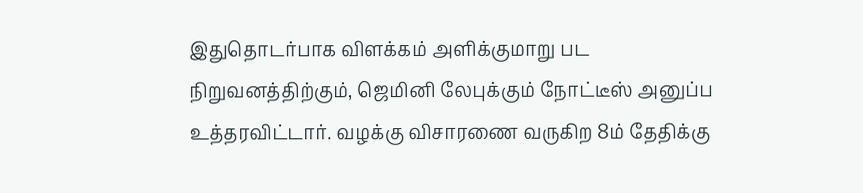இதுதொடர்பாக விளக்கம் அளிக்குமாறு பட நிறுவனத்திற்கும், ஜெமினி லேபுக்கும் நோட்டீஸ் அனுப்ப உத்தரவிட்டார். வழக்கு விசாரணை வருகிற 8ம் தேதிக்கு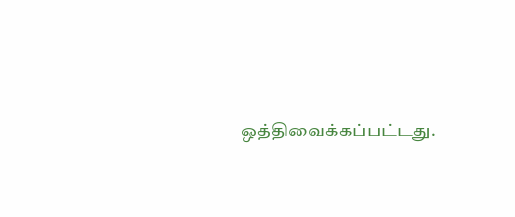ஒத்திவைக்கப்பட்டது.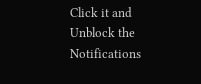Click it and Unblock the Notifications